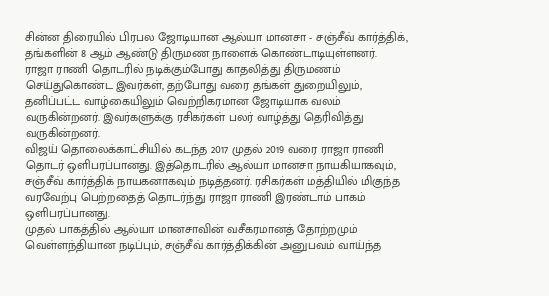சின்ன திரையில் பிரபல ஜோடியான ஆல்யா மானசா - சஞ்சீவ் கார்த்திக், தங்களின் 8 ஆம் ஆண்டு திருமண நாளைக் கொண்டாடியுள்ளனர்.
ராஜா ராணி தொடரில் நடிக்கும்போது காதலித்து திருமணம் செய்துகொண்ட இவர்கள், தற்போது வரை தங்கள் துறையிலும், தனிப்பட்ட வாழ்கையிலும் வெற்றிகரமான ஜோடியாக வலம் வருகின்றனர். இவர்களுக்கு ரசிகர்கள் பலர் வாழ்த்து தெரிவித்து வருகின்றனர்.
விஜய் தொலைக்காட்சியில் கடந்த 2017 முதல் 2019 வரை ராஜா ராணி தொடர் ஒளிபரப்பானது. இத்தொடரில் ஆல்யா மானசா நாயகியாகவும், சஞ்சீவ் கார்த்திக் நாயகனாகவும் நடித்தனர். ரசிகர்கள் மத்தியில் மிகுந்த வரவேற்பு பெற்றதைத் தொடர்ந்து ராஜா ராணி இரண்டாம் பாகம் ஒளிபரப்பானது.
முதல் பாகத்தில் ஆல்யா மானசாவின் வசீகரமானத் தோற்றமும் வெள்ளந்தியான நடிப்பும், சஞ்சீவ் கார்த்திக்கின் அனுபவம் வாய்ந்த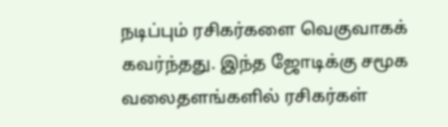நடிப்பும் ரசிகர்களை வெகுவாகக் கவர்ந்தது. இந்த ஜோடிக்கு சமூக வலைதளங்களில் ரசிகர்கள்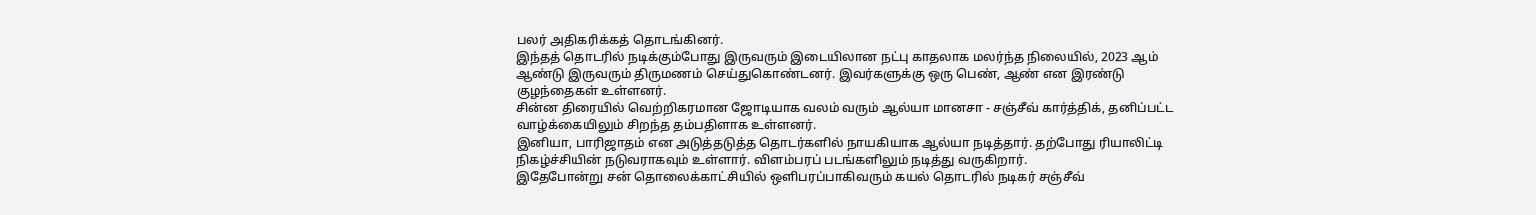பலர் அதிகரிக்கத் தொடங்கினர்.
இந்தத் தொடரில் நடிக்கும்போது இருவரும் இடையிலான நட்பு காதலாக மலர்ந்த நிலையில், 2023 ஆம் ஆண்டு இருவரும் திருமணம் செய்துகொண்டனர். இவர்களுக்கு ஒரு பெண், ஆண் என இரண்டு குழந்தைகள் உள்ளனர்.
சின்ன திரையில் வெற்றிகரமான ஜோடியாக வலம் வரும் ஆல்யா மானசா - சஞ்சீவ் கார்த்திக், தனிப்பட்ட வாழ்க்கையிலும் சிறந்த தம்பதிளாக உள்ளனர்.
இனியா, பாரிஜாதம் என அடுத்தடுத்த தொடர்களில் நாயகியாக ஆல்யா நடித்தார். தற்போது ரியாலிட்டி நிகழ்ச்சியின் நடுவராகவும் உள்ளார். விளம்பரப் படங்களிலும் நடித்து வருகிறார்.
இதேபோன்று சன் தொலைக்காட்சியில் ஒளிபரப்பாகிவரும் கயல் தொடரில் நடிகர் சஞ்சீவ்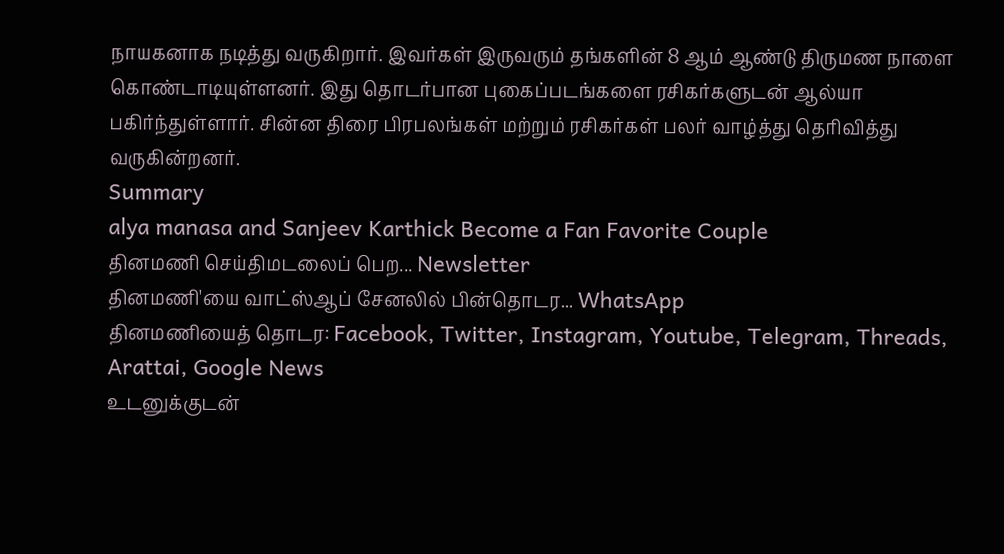நாயகனாக நடித்து வருகிறார். இவர்கள் இருவரும் தங்களின் 8 ஆம் ஆண்டு திருமண நாளை கொண்டாடியுள்ளனர். இது தொடர்பான புகைப்படங்களை ரசிகர்களுடன் ஆல்யா பகிர்ந்துள்ளார். சின்ன திரை பிரபலங்கள் மற்றும் ரசிகர்கள் பலர் வாழ்த்து தெரிவித்து வருகின்றனர்.
Summary
alya manasa and Sanjeev Karthick Become a Fan Favorite Couple
தினமணி செய்திமடலைப் பெற... Newsletter
தினமணி'யை வாட்ஸ்ஆப் சேனலில் பின்தொடர... WhatsApp
தினமணியைத் தொடர: Facebook, Twitter, Instagram, Youtube, Telegram, Threads, Arattai, Google News
உடனுக்குடன்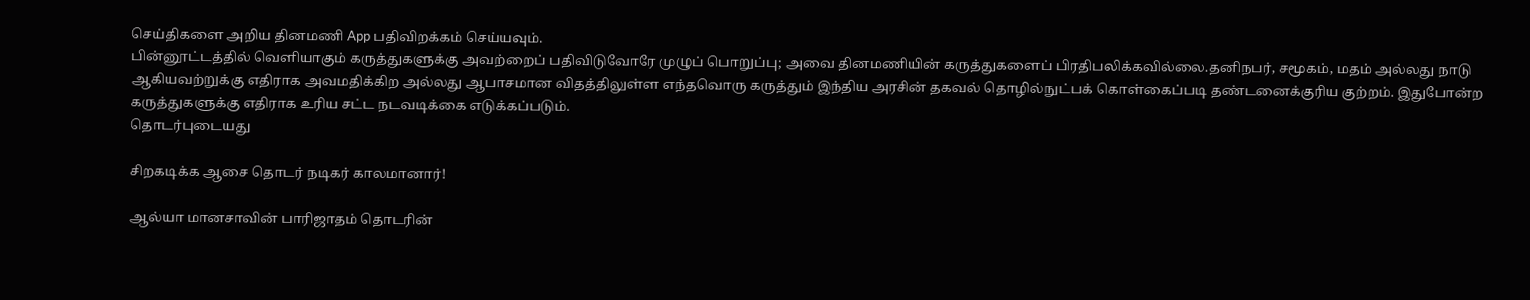செய்திகளை அறிய தினமணி App பதிவிறக்கம் செய்யவும்.
பின்னூட்டத்தில் வெளியாகும் கருத்துகளுக்கு அவற்றைப் பதிவிடுவோரே முழுப் பொறுப்பு; அவை தினமணியின் கருத்துகளைப் பிரதிபலிக்கவில்லை.தனிநபர், சமூகம், மதம் அல்லது நாடு ஆகியவற்றுக்கு எதிராக அவமதிக்கிற அல்லது ஆபாசமான விதத்திலுள்ள எந்தவொரு கருத்தும் இந்திய அரசின் தகவல் தொழில்நுட்பக் கொள்கைப்படி தண்டனைக்குரிய குற்றம். இதுபோன்ற கருத்துகளுக்கு எதிராக உரிய சட்ட நடவடிக்கை எடுக்கப்படும்.
தொடர்புடையது

சிறகடிக்க ஆசை தொடர் நடிகர் காலமானார்!

ஆல்யா மானசாவின் பாரிஜாதம் தொடரின்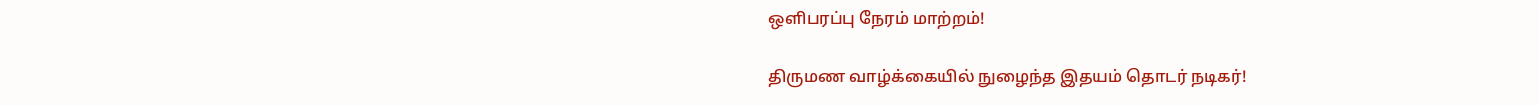ஒளிபரப்பு நேரம் மாற்றம்!

திருமண வாழ்க்கையில் நுழைந்த இதயம் தொடர் நடிகர்!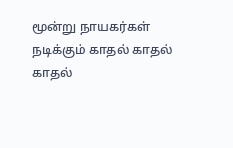மூன்று நாயகர்கள் நடிக்கும் காதல் காதல் காதல்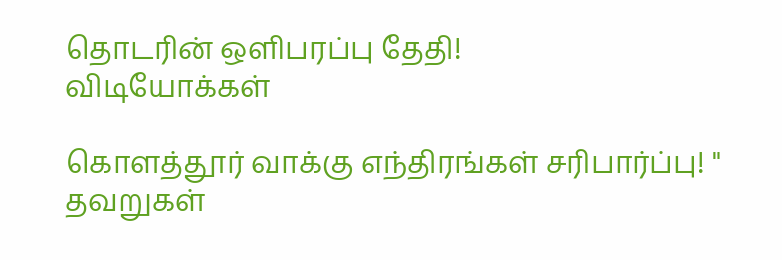தொடரின் ஒளிபரப்பு தேதி!
விடியோக்கள்

கொளத்தூர் வாக்கு எந்திரங்கள் சரிபார்ப்பு! " தவறுகள்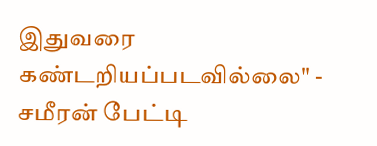இதுவரை கண்டறியப்படவில்லை" - சமீரன் பேட்டி